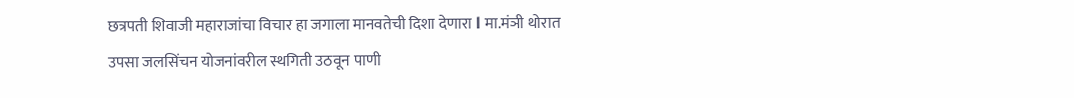छत्रपती शिवाजी महाराजांचा विचार हा जगाला मानवतेची दिशा देणारा l मा.मंञी थोरात
उपसा जलसिंचन योजनांवरील स्थगिती उठवून पाणी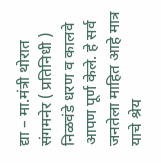द्या – मा.मंत्री थोरात संगमनेर ( प्रतिनिधी ) निळवंडे धरण व कालवे आपण पूर्ण केले. हे सर्व जनतेला माहित आहे मात्र याचे श्रेय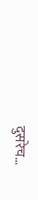दुसरेच…